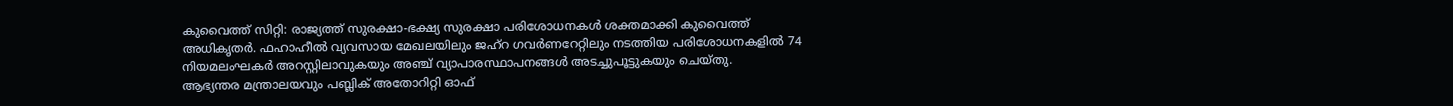കുവൈത്ത് സിറ്റി: രാജ്യത്ത് സുരക്ഷാ-ഭക്ഷ്യ സുരക്ഷാ പരിശോധനകൾ ശക്തമാക്കി കുവൈത്ത് അധികൃതർ. ഫഹാഹീൽ വ്യവസായ മേഖലയിലും ജഹ്റ ഗവർണറേറ്റിലും നടത്തിയ പരിശോധനകളിൽ 74 നിയമലംഘകർ അറസ്റ്റിലാവുകയും അഞ്ച് വ്യാപാരസ്ഥാപനങ്ങൾ അടച്ചുപൂട്ടുകയും ചെയ്തു.
ആഭ്യന്തര മന്ത്രാലയവും പബ്ലിക് അതോറിറ്റി ഓഫ്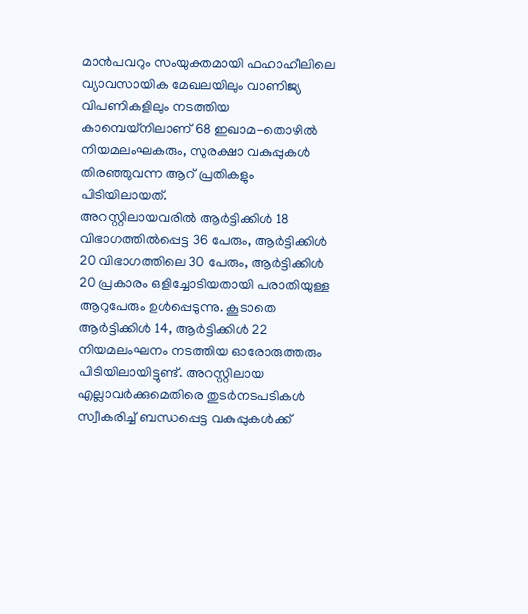മാൻപവറും സംയുക്തമായി ഫഹാഹീലിലെ വ്യാവസായിക മേഖലയിലും വാണിജ്യ വിപണികളിലും നടത്തിയ കാമ്പെയ്നിലാണ് 68 ഇഖാമ-തൊഴിൽ നിയമലംഘകരും, സുരക്ഷാ വകുപ്പുകൾ തിരഞ്ഞുവന്ന ആറ് പ്രതികളും പിടിയിലായത്.
അറസ്റ്റിലായവരിൽ ആർട്ടിക്കിൾ 18 വിഭാഗത്തിൽപ്പെട്ട 36 പേരും, ആർട്ടിക്കിൾ 20 വിഭാഗത്തിലെ 30 പേരും, ആർട്ടിക്കിൾ 20 പ്രകാരം ഒളിച്ചോടിയതായി പരാതിയുള്ള ആറുപേരും ഉൾപ്പെടുന്നു. കൂടാതെ ആർട്ടിക്കിൾ 14, ആർട്ടിക്കിൾ 22 നിയമലംഘനം നടത്തിയ ഓരോരുത്തരും പിടിയിലായിട്ടുണ്ട്. അറസ്റ്റിലായ എല്ലാവർക്കുമെതിരെ തുടർനടപടികൾ സ്വീകരിച്ച് ബന്ധപ്പെട്ട വകുപ്പുകൾക്ക്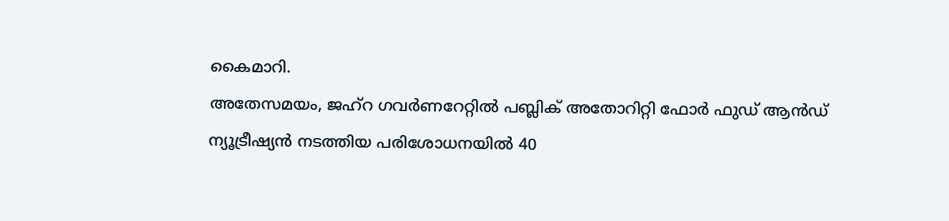കൈമാറി.
അതേസമയം, ജഹ്റ ഗവർണറേറ്റിൽ പബ്ലിക് അതോറിറ്റി ഫോർ ഫുഡ് ആൻഡ് ന്യൂട്രീഷ്യൻ നടത്തിയ പരിശോധനയിൽ 40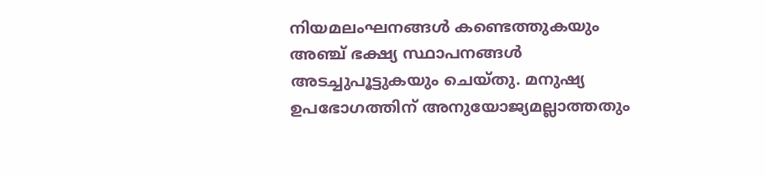നിയമലംഘനങ്ങൾ കണ്ടെത്തുകയും അഞ്ച് ഭക്ഷ്യ സ്ഥാപനങ്ങൾ അടച്ചുപൂട്ടുകയും ചെയ്തു. മനുഷ്യ ഉപഭോഗത്തിന് അനുയോജ്യമല്ലാത്തതും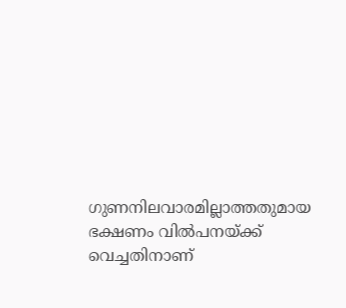ഗുണനിലവാരമില്ലാത്തതുമായ ഭക്ഷണം വിൽപനയ്ക്ക് വെച്ചതിനാണ്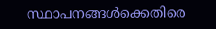സ്ഥാപനങ്ങൾക്കെതിരെ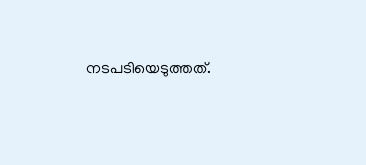നടപടിയെടുത്തത്.